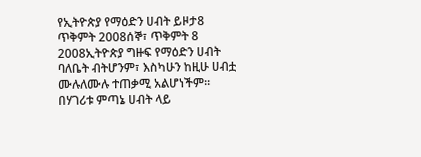የኢትዮጵያ የማዕድን ሀብት ይዞታ8 ጥቅምት 2008ሰኞ፣ ጥቅምት 8 2008ኢትዮጵያ ግዙፍ የማዕድን ሀብት ባለቤት ብትሆንም፣ እስካሁን ከዚሁ ሀብቷ ሙሉለሙሉ ተጠቃሚ አልሆነችም። በሃገሪቱ ምጣኔ ሀብት ላይ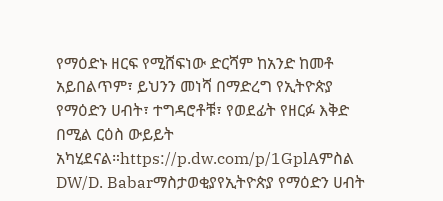የማዕድኑ ዘርፍ የሚሸፍነው ድርሻም ከአንድ ከመቶ አይበልጥም፣ ይህንን መነሻ በማድረግ የኢትዮጵያ የማዕድን ሀብት፣ ተግዳሮቶቹ፣ የወደፊት የዘርፉ እቅድ በሚል ርዕስ ውይይት አካሂደናል።https://p.dw.com/p/1GplAምስል DW/D. Babarማስታወቂያየኢትዮጵያ የማዕድን ሀብት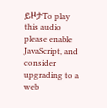ይዞታTo play this audio please enable JavaScript, and consider upgrading to a web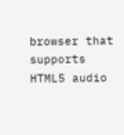browser that supports HTML5 audio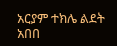አርያም ተክሌ ልደት አበበ